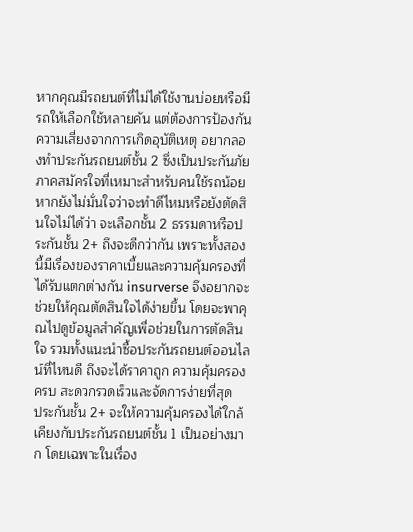หากคุณมีรถยนต์ที่ไม่ได้ใช้งานบ่อยหรือมีรถให้เลือกใช้หลายคัน แต่ต้องการป้องกันความเสี่ยงจากการเกิดอุบัติเหตุ อยากลองทำประกันรถยนต์ชั้น 2 ซึ่งเป็นประกันภัยภาคสมัครใจที่เหมาะสำหรับคนใช้รถน้อย หากยังไม่มั่นใจว่าจะทำดีไหมหรือยังตัดสินใจไม่ได้ว่า จะเลือกชั้น 2 ธรรมดาหรือประกันชั้น 2+ ถึงจะดีกว่ากัน เพราะทั้งสองนี้มีเรื่องของราคาเบี้ยและความคุ้มครองที่ได้รับแตกต่างกัน insurverse จึงอยากจะช่วยให้คุณตัดสินใจได้ง่ายขึ้น โดยจะพาคุณไปดูข้อมูลสำคัญเพื่อช่วยในการตัดสินใจ รวมทั้งแนะนำซื้อประกันรถยนต์ออนไลน์ที่ไหนดี ถึงจะได้ราคาถูก ความคุ้มครองครบ สะดวกรวดเร็วและจัดการง่ายที่สุด
ประกันชั้น 2+ จะให้ความคุ้มครองได้ใกล้เคียงกับประกันรถยนต์ชั้น 1 เป็นอย่างมาก โดยเฉพาะในเรื่อง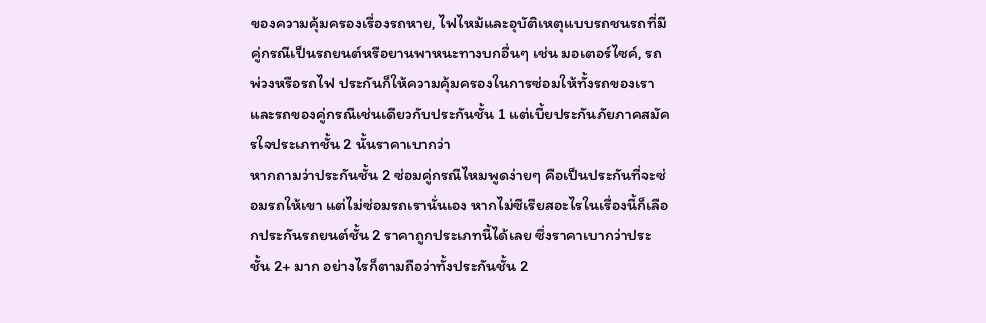ของความคุ้มครองเรื่องรถหาย, ไฟไหม้และอุบัติเหตุแบบรถชนรถที่มีคู่กรณีเป็นรถยนต์หรือยานพาหนะทางบกอื่นๆ เช่น มอเตอร์ไซค์, รถพ่วงหรือรถไฟ ประกันก็ให้ความคุ้มครองในการซ่อมให้ทั้งรถของเราและรถของคู่กรณีเช่นเดียวกับประกันชั้น 1 แต่เบี้ยประกันภัยภาคสมัครใจประเภทชั้น 2 นั้นราคาเบากว่า
หากถามว่าประกันชั้น 2 ซ่อมคู่กรณีไหมพูดง่ายๆ คือเป็นประกันที่จะซ่อมรถให้เขา แต่ไม่ซ่อมรถเรานั่นเอง หากไม่ซีเรียสอะไรในเรื่องนี้ก็เลือกประกันรถยนต์ชั้น 2 ราคาถูกประเภทนี้ได้เลย ซึ่งราคาเบากว่าประชั้น 2+ มาก อย่างไรก็ตามถือว่าทั้งประกันชั้น 2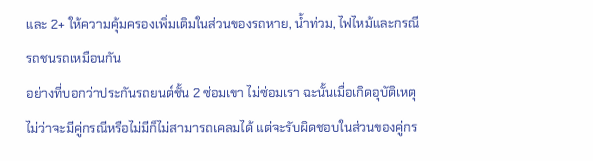และ 2+ ให้ความคุ้มครองเพิ่มเติมในส่วนของรถหาย, น้ำท่วม, ไฟไหม้และกรณีรถชนรถเหมือนกัน
อย่างที่บอกว่าประกันรถยนต์ชั้น 2 ซ่อมเขา ไม่ซ่อมเรา ฉะนั้นเมื่อเกิดอุบัติเหตุ ไม่ว่าจะมีคู่กรณีหรือไม่มีก็ไม่สามารถเคลมได้ แต่จะรับผิดชอบในส่วนของคู่กร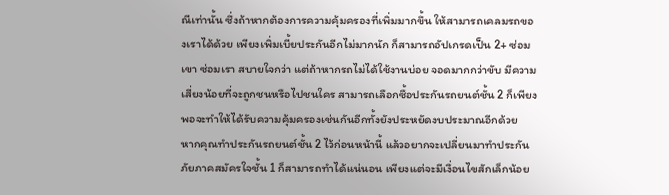ณีเท่านั้น ซึ่งถ้าหากต้องการความคุ้มครองที่เพิ่มมากขึ้น ให้สามารถเคลมรถของเราได้ด้วย เพียงเพิ่มเบี้ยประกันอีกไม่มากนัก ก็สามารถอัปเกรดเป็น 2+ ซ่อมเขา ซ่อมเรา สบายใจกว่า แต่ถ้าหากรถไม่ได้ใช้งานบ่อย จอดมากกว่าขับ มีความเสี่ยงน้อยที่จะถูกชนหรือไปชนใคร สามารถเลือกซื้อประกันรถยนต์ชั้น 2 ก็เพียงพอจะทำให้ได้รับความคุ้มครองเช่นกันอีกทั้งยังประหยัดงบประมาณอีกด้วย
หากคุณทำประกันรถยนต์ชั้น 2 ไว้ก่อนหน้านี้ แล้วอยากจะเปลี่ยนมาทำประกันภัยภาคสมัครใจชั้น 1 ก็สามารถทำได้แน่นอน เพียงแต่จะมีเงื่อนไขสักเล็กน้อย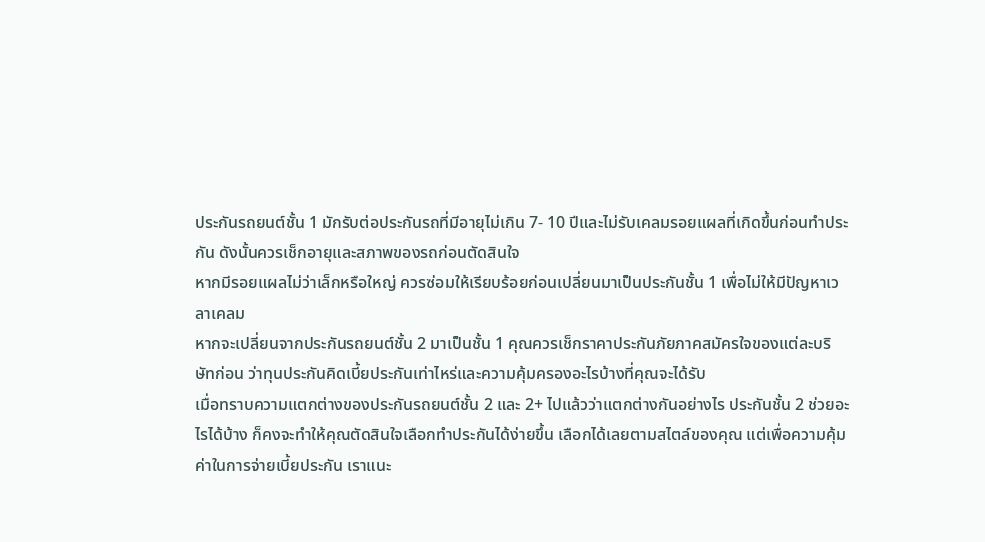ประกันรถยนต์ชั้น 1 มักรับต่อประกันรถที่มีอายุไม่เกิน 7- 10 ปีและไม่รับเคลมรอยแผลที่เกิดขึ้นก่อนทำประกัน ดังนั้นควรเช็กอายุและสภาพของรถก่อนตัดสินใจ
หากมีรอยแผลไม่ว่าเล็กหรือใหญ่ ควรซ่อมให้เรียบร้อยก่อนเปลี่ยนมาเป็นประกันชั้น 1 เพื่อไม่ให้มีปัญหาเวลาเคลม
หากจะเปลี่ยนจากประกันรถยนต์ชั้น 2 มาเป็นชั้น 1 คุณควรเช็กราคาประกันภัยภาคสมัครใจของแต่ละบริษัทก่อน ว่าทุนประกันคิดเบี้ยประกันเท่าไหร่และความคุ้มครองอะไรบ้างที่คุณจะได้รับ
เมื่อทราบความแตกต่างของประกันรถยนต์ชั้น 2 และ 2+ ไปแล้วว่าแตกต่างกันอย่างไร ประกันชั้น 2 ช่วยอะไรได้บ้าง ก็คงจะทำให้คุณตัดสินใจเลือกทำประกันได้ง่ายขึ้น เลือกได้เลยตามสไตล์ของคุณ แต่เพื่อความคุ้มค่าในการจ่ายเบี้ยประกัน เราแนะ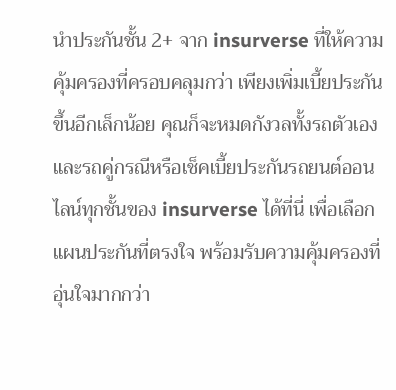นำประกันชั้น 2+ จาก insurverse ที่ให้ความคุ้มครองที่ครอบคลุมกว่า เพียงเพิ่มเบี้ยประกันขึ้นอีกเล็กน้อย คุณก็จะหมดกังวลทั้งรถตัวเองและรถคู่กรณีหรือเช็คเบี้ยประกันรถยนต์ออนไลน์ทุกชั้นของ insurverse ได้ที่นี่ เพื่อเลือกแผนประกันที่ตรงใจ พร้อมรับความคุ้มครองที่อุ่นใจมากกว่า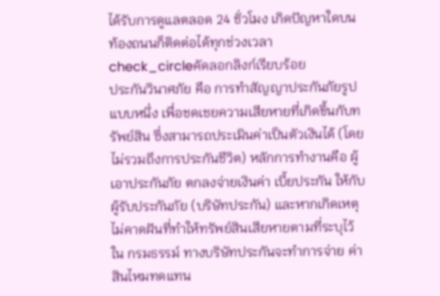ได้รับการดูแลตลอด 24 ชั่วโมง เกิดปัญหาใดบนท้องถนนก็ติดต่อได้ทุกช่วงเวลา
check_circleคัดลอกลิงก์เรียบร้อย
ประกันวินาศภัย คือ การทำสัญญาประกันภัยรูปแบบหนึ่ง เพื่อชดเชยความเสียหายที่เกิดขึ้นกับทรัพย์สิน ซึ่งสามารถประเมินค่าเป็นตัวเงินได้ (โดยไม่รวมถึงการประกันชีวิต) หลักการทำงานคือ ผู้เอาประกันภัย ตกลงจ่ายเงินค่า เบี้ยประกัน ให้กับ ผู้รับประกันภัย (บริษัทประกัน) และหากเกิดเหตุไม่คาดฝันที่ทำให้ทรัพย์สินเสียหายตามที่ระบุไว้ใน กรมธรรม์ ทางบริษัทประกันจะทำการจ่าย ค่าสินไหมทดแทน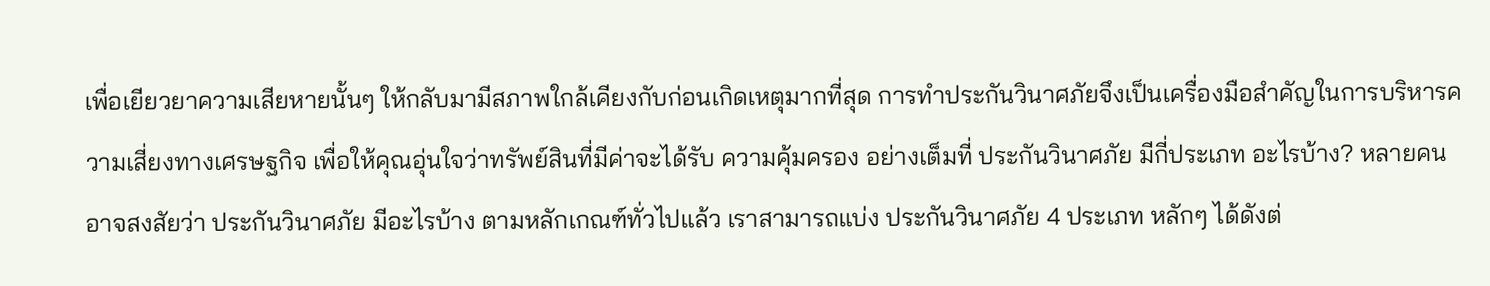เพื่อเยียวยาความเสียหายนั้นๆ ให้กลับมามีสภาพใกล้เคียงกับก่อนเกิดเหตุมากที่สุด การทำประกันวินาศภัยจึงเป็นเครื่องมือสำคัญในการบริหารความเสี่ยงทางเศรษฐกิจ เพื่อให้คุณอุ่นใจว่าทรัพย์สินที่มีค่าจะได้รับ ความคุ้มครอง อย่างเต็มที่ ประกันวินาศภัย มีกี่ประเภท อะไรบ้าง? หลายคนอาจสงสัยว่า ประกันวินาศภัย มีอะไรบ้าง ตามหลักเกณฑ์ทั่วไปแล้ว เราสามารถแบ่ง ประกันวินาศภัย 4 ประเภท หลักๆ ได้ดังต่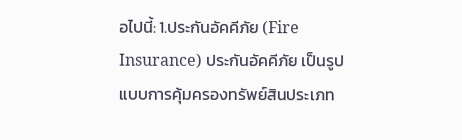อไปนี้: 1.ประกันอัคคีภัย (Fire Insurance) ประกันอัคคีภัย เป็นรูปแบบการคุ้มครองทรัพย์สินประเภท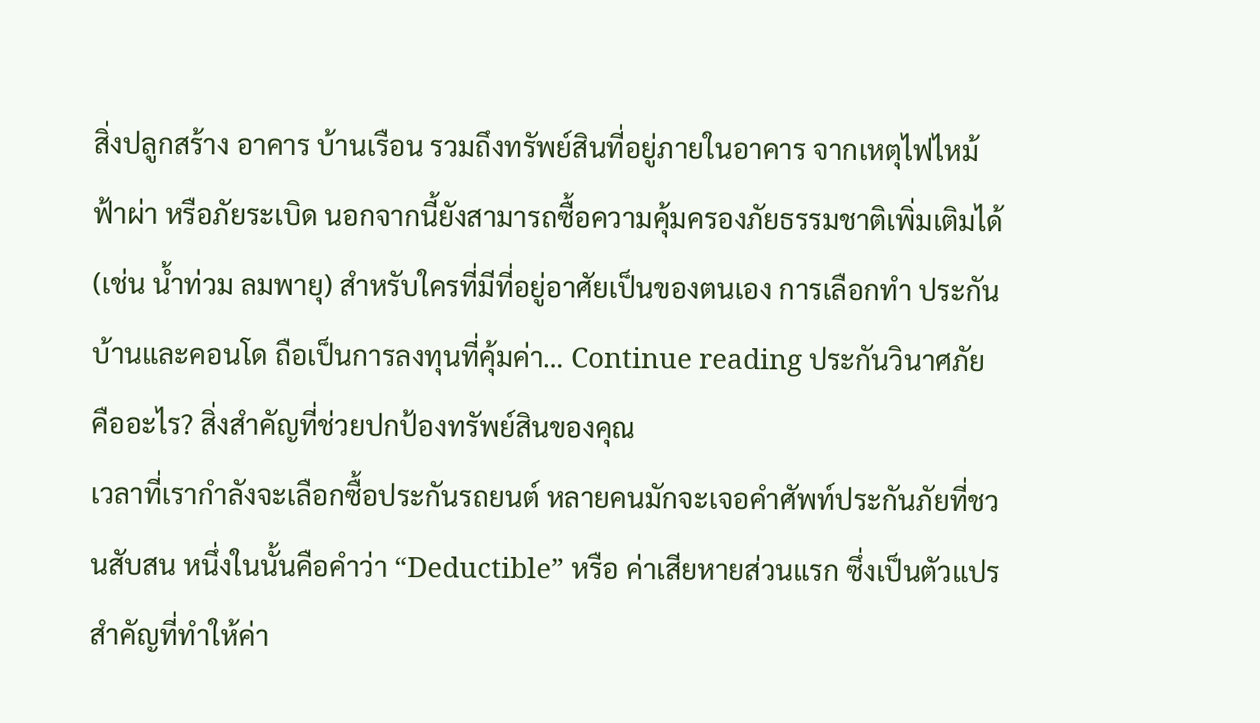สิ่งปลูกสร้าง อาคาร บ้านเรือน รวมถึงทรัพย์สินที่อยู่ภายในอาคาร จากเหตุไฟไหม้ ฟ้าผ่า หรือภัยระเบิด นอกจากนี้ยังสามารถซื้อความคุ้มครองภัยธรรมชาติเพิ่มเติมได้ (เช่น น้ำท่วม ลมพายุ) สำหรับใครที่มีที่อยู่อาศัยเป็นของตนเอง การเลือกทำ ประกันบ้านและคอนโด ถือเป็นการลงทุนที่คุ้มค่า… Continue reading ประกันวินาศภัย คืออะไร? สิ่งสำคัญที่ช่วยปกป้องทรัพย์สินของคุณ
เวลาที่เรากำลังจะเลือกซื้อประกันรถยนต์ หลายคนมักจะเจอคำศัพท์ประกันภัยที่ชวนสับสน หนึ่งในนั้นคือคำว่า “Deductible” หรือ ค่าเสียหายส่วนแรก ซึ่งเป็นตัวแปรสำคัญที่ทำให้ค่า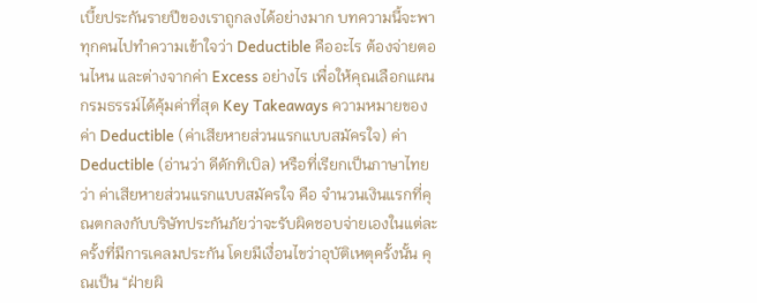เบี้ยประกันรายปีของเราถูกลงได้อย่างมาก บทความนี้จะพาทุกคนไปทำความเข้าใจว่า Deductible คืออะไร ต้องจ่ายตอนไหน และต่างจากค่า Excess อย่างไร เพื่อให้คุณเลือกแผนกรมธรรม์ได้คุ้มค่าที่สุด Key Takeaways ความหมายของ ค่า Deductible (ค่าเสียหายส่วนแรกแบบสมัครใจ) ค่า Deductible (อ่านว่า ดีดักทิเบิล) หรือที่เรียกเป็นภาษาไทยว่า ค่าเสียหายส่วนแรกแบบสมัครใจ คือ จำนวนเงินแรกที่คุณตกลงกับบริษัทประกันภัยว่าจะรับผิดชอบจ่ายเองในแต่ละครั้งที่มีการเคลมประกัน โดยมีเงื่อนไขว่าอุบัติเหตุครั้งนั้น คุณเป็น “ฝ่ายผิ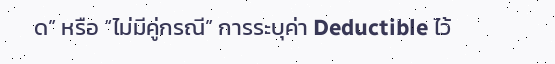ด” หรือ “ไม่มีคู่กรณี” การระบุค่า Deductible ไว้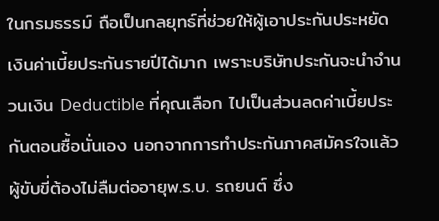ในกรมธรรม์ ถือเป็นกลยุทธ์ที่ช่วยให้ผู้เอาประกันประหยัดเงินค่าเบี้ยประกันรายปีได้มาก เพราะบริษัทประกันจะนำจำนวนเงิน Deductible ที่คุณเลือก ไปเป็นส่วนลดค่าเบี้ยประกันตอนซื้อนั่นเอง นอกจากการทำประกันภาคสมัครใจแล้ว ผู้ขับขี่ต้องไม่ลืมต่ออายุพ.ร.บ. รถยนต์ ซึ่ง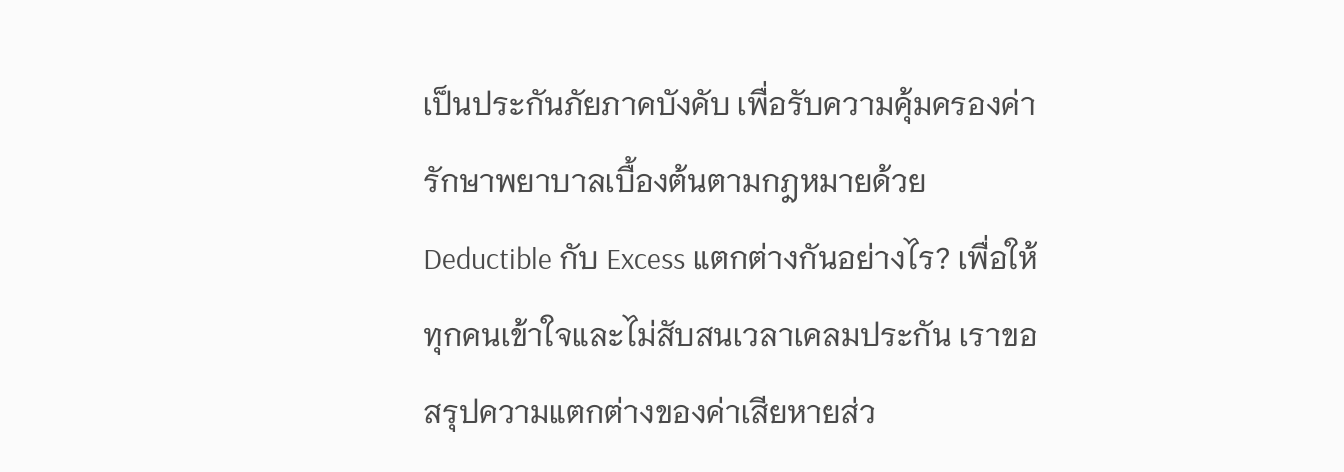เป็นประกันภัยภาคบังคับ เพื่อรับความคุ้มครองค่ารักษาพยาบาลเบื้องต้นตามกฎหมายด้วย Deductible กับ Excess แตกต่างกันอย่างไร? เพื่อให้ทุกคนเข้าใจและไม่สับสนเวลาเคลมประกัน เราขอสรุปความแตกต่างของค่าเสียหายส่ว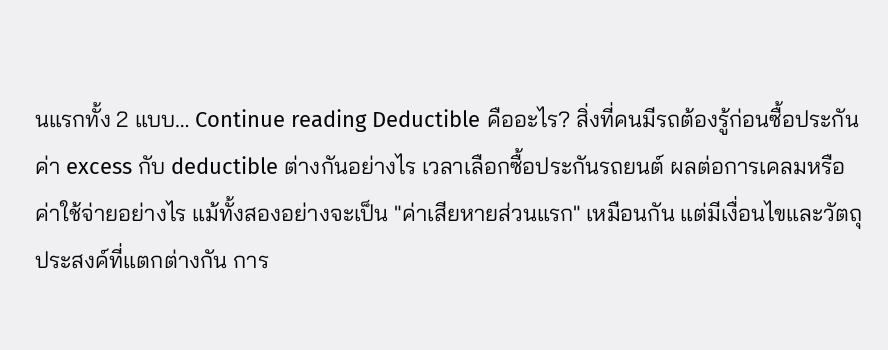นแรกทั้ง 2 แบบ… Continue reading Deductible คืออะไร? สิ่งที่คนมีรถต้องรู้ก่อนซื้อประกัน
ค่า excess กับ deductible ต่างกันอย่างไร เวลาเลือกซื้อประกันรถยนต์ ผลต่อการเคลมหรือค่าใช้จ่ายอย่างไร แม้ทั้งสองอย่างจะเป็น "ค่าเสียหายส่วนแรก" เหมือนกัน แต่มีเงื่อนไขและวัตถุประสงค์ที่แตกต่างกัน การ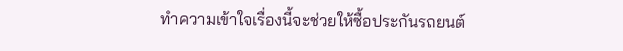ทำความเข้าใจเรื่องนี้จะช่วยให้ซื้อประกันรถยนต์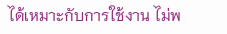ได้เหมาะกับการใช้งาน ไม่พ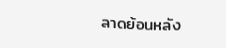ลาดย้อนหลัง